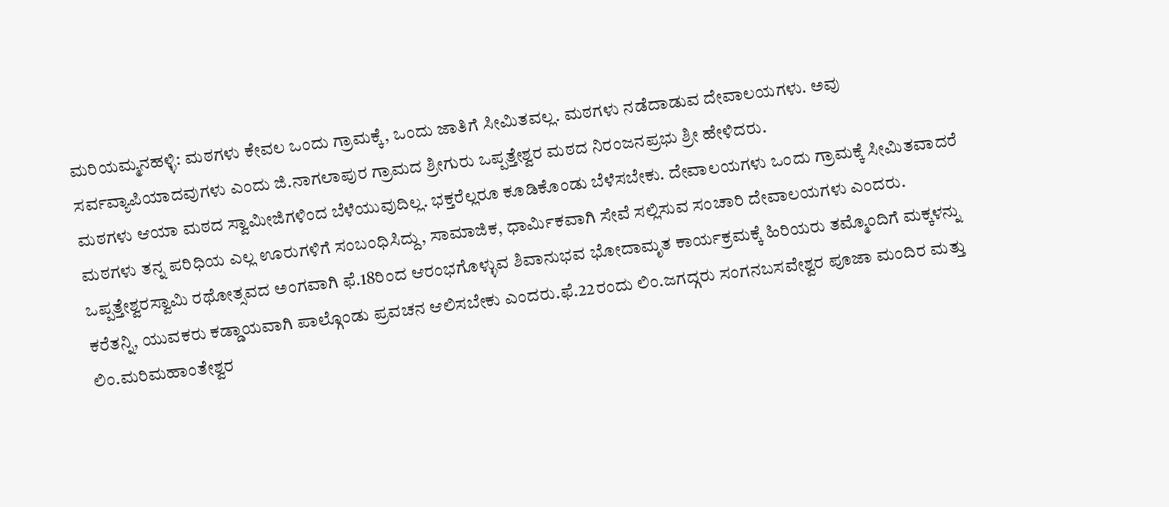ಮರಿಯಮ್ಮನಹಳ್ಳಿ: ಮಠಗಳು ಕೇವಲ ಒಂದು ಗ್ರಾಮಕ್ಕೆ, ಒಂದು ಜಾತಿಗೆ ಸೀಮಿತವಲ್ಲ. ಮಠಗಳು ನಡೆದಾಡುವ ದೇವಾಲಯಗಳು. ಅವು ಸರ್ವವ್ಯಾಪಿಯಾದವುಗಳು ಎಂದು ಜಿ.ನಾಗಲಾಪುರ ಗ್ರಾಮದ ಶ್ರೀಗುರು ಒಪ್ಪತ್ತೇಶ್ವರ ಮಠದ ನಿರಂಜನಪ್ರಭು ಶ್ರೀ ಹೇಳಿದರು.
ಮಠಗಳು ಆಯಾ ಮಠದ ಸ್ವಾಮೀಜಿಗಳಿಂದ ಬೆಳೆಯುವುದಿಲ್ಲ. ಭಕ್ತರೆಲ್ಲರೂ ಕೂಡಿಕೊಂಡು ಬೆಳೆಸಬೇಕು. ದೇವಾಲಯಗಳು ಒಂದು ಗ್ರಾಮಕ್ಕೆ ಸೀಮಿತವಾದರೆ ಮಠಗಳು ತನ್ನ ಪರಿಧಿಯ ಎಲ್ಲ ಊರುಗಳಿಗೆ ಸಂಬಂಧಿಸಿದ್ದು, ಸಾಮಾಜಿಕ, ಧಾರ್ಮಿಕವಾಗಿ ಸೇವೆ ಸಲ್ಲಿಸುವ ಸಂಚಾರಿ ದೇವಾಲಯಗಳು ಎಂದರು.
ಒಪ್ಪತ್ತೇಶ್ವರಸ್ವಾಮಿ ರಥೋತ್ಸವದ ಅಂಗವಾಗಿ ಫೆ.18ರಿಂದ ಆರಂಭಗೊಳ್ಳುವ ಶಿವಾನುಭವ ಭೋದಾಮೃತ ಕಾರ್ಯಕ್ರಮಕ್ಕೆ ಹಿರಿಯರು ತಮ್ಮೊಂದಿಗೆ ಮಕ್ಕಳನ್ನು ಕರೆತನ್ನಿ, ಯುವಕರು ಕಡ್ಡಾಯವಾಗಿ ಪಾಲ್ಗೊಂಡು ಪ್ರವಚನ ಆಲಿಸಬೇಕು ಎಂದರು.ಫೆ.22ರಂದು ಲಿಂ.ಜಗದ್ಗರು ಸಂಗನಬಸವೇಶ್ವರ ಪೂಜಾ ಮಂದಿರ ಮತ್ತು ಲಿಂ.ಮರಿಮಹಾಂತೇಶ್ವರ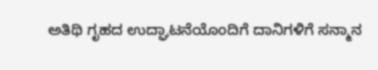ಅತಿಥಿ ಗೃಹದ ಉದ್ಘಾಟನೆಯೊಂದಿಗೆ ದಾನಿಗಳಿಗೆ ಸನ್ಮಾನ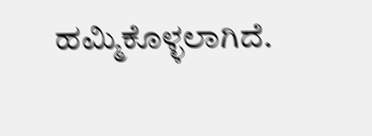ಹಮ್ಮಿಕೊಳ್ಳಲಾಗಿದೆ.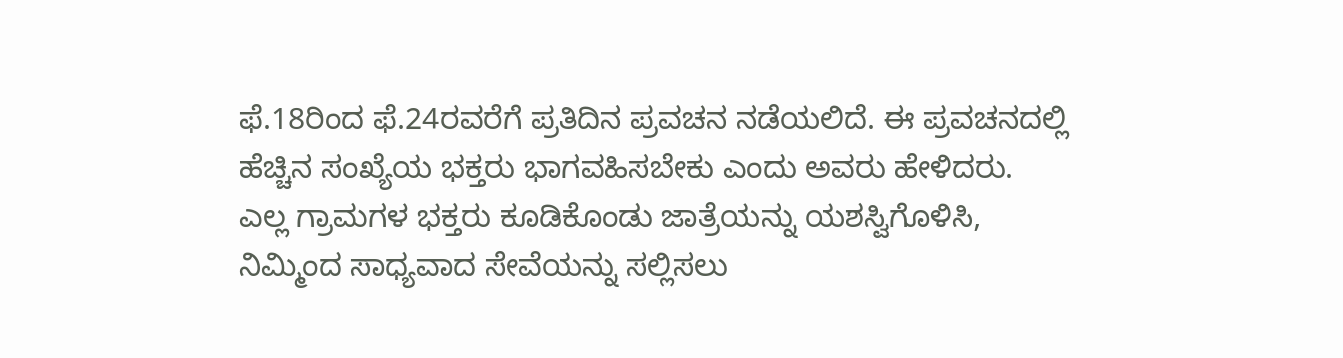ಫೆ.18ರಿಂದ ಫೆ.24ರವರೆಗೆ ಪ್ರತಿದಿನ ಪ್ರವಚನ ನಡೆಯಲಿದೆ. ಈ ಪ್ರವಚನದಲ್ಲಿ ಹೆಚ್ಚಿನ ಸಂಖ್ಯೆಯ ಭಕ್ತರು ಭಾಗವಹಿಸಬೇಕು ಎಂದು ಅವರು ಹೇಳಿದರು.
ಎಲ್ಲ ಗ್ರಾಮಗಳ ಭಕ್ತರು ಕೂಡಿಕೊಂಡು ಜಾತ್ರೆಯನ್ನು ಯಶಸ್ವಿಗೊಳಿಸಿ, ನಿಮ್ಮಿಂದ ಸಾಧ್ಯವಾದ ಸೇವೆಯನ್ನು ಸಲ್ಲಿಸಲು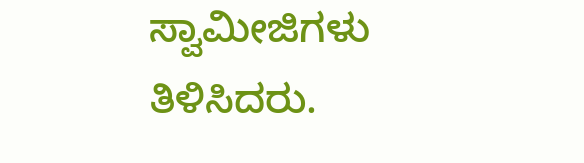ಸ್ವಾಮೀಜಿಗಳು ತಿಳಿಸಿದರು.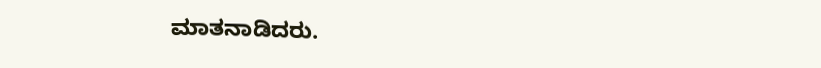ಮಾತನಾಡಿದರು.